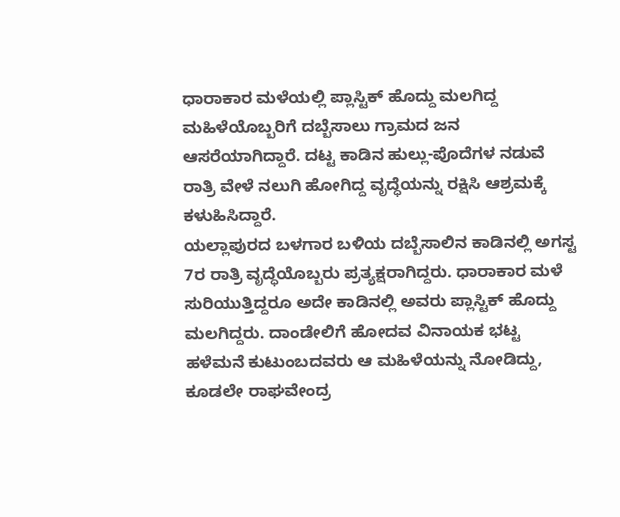ಧಾರಾಕಾರ ಮಳೆಯಲ್ಲಿ ಪ್ಲಾಸ್ಟಿಕ್ ಹೊದ್ದು ಮಲಗಿದ್ದ ಮಹಿಳೆಯೊಬ್ಬರಿಗೆ ದಬ್ಬೆಸಾಲು ಗ್ರಾಮದ ಜನ ಆಸರೆಯಾಗಿದ್ದಾರೆ. ದಟ್ಟ ಕಾಡಿನ ಹುಲ್ಲು-ಪೊದೆಗಳ ನಡುವೆ ರಾತ್ರಿ ವೇಳೆ ನಲುಗಿ ಹೋಗಿದ್ದ ವೃದ್ಧೆಯನ್ನು ರಕ್ಷಿಸಿ ಆಶ್ರಮಕ್ಕೆ ಕಳುಹಿಸಿದ್ದಾರೆ.
ಯಲ್ಲಾಪುರದ ಬಳಗಾರ ಬಳಿಯ ದಬ್ಬೆಸಾಲಿನ ಕಾಡಿನಲ್ಲಿ ಅಗಸ್ಟ 7ರ ರಾತ್ರಿ ವೃದ್ಧೆಯೊಬ್ಬರು ಪ್ರತ್ಯಕ್ಷರಾಗಿದ್ದರು. ಧಾರಾಕಾರ ಮಳೆ ಸುರಿಯುತ್ತಿದ್ದರೂ ಅದೇ ಕಾಡಿನಲ್ಲಿ ಅವರು ಪ್ಲಾಸ್ಟಿಕ್ ಹೊದ್ದು ಮಲಗಿದ್ದರು. ದಾಂಡೇಲಿಗೆ ಹೋದವ ವಿನಾಯಕ ಭಟ್ಟ ಹಳೆಮನೆ ಕುಟುಂಬದವರು ಆ ಮಹಿಳೆಯನ್ನು ನೋಡಿದ್ದು, ಕೂಡಲೇ ರಾಘವೇಂದ್ರ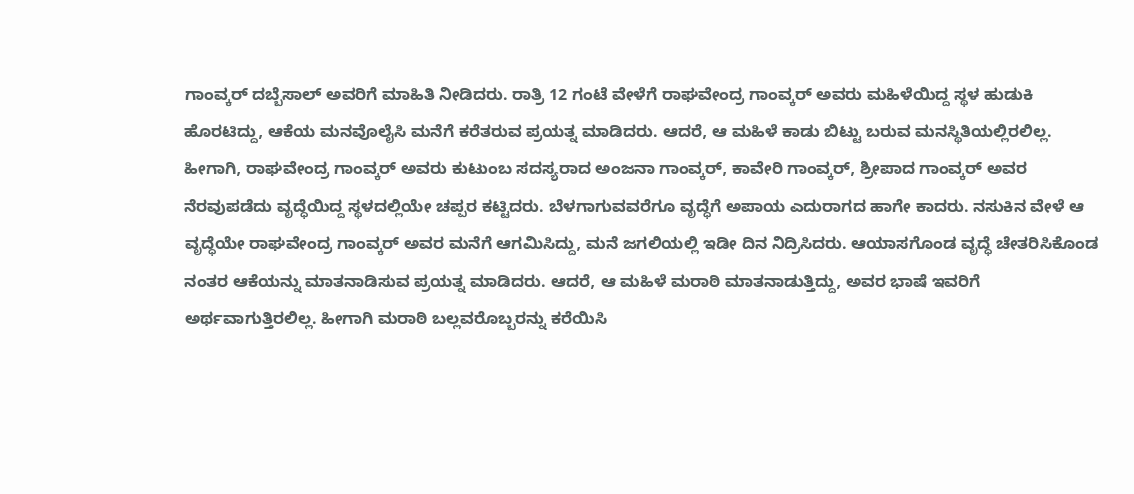ಗಾಂವ್ಕರ್ ದಬ್ಬೆಸಾಲ್ ಅವರಿಗೆ ಮಾಹಿತಿ ನೀಡಿದರು. ರಾತ್ರಿ 12 ಗಂಟೆ ವೇಳೆಗೆ ರಾಘವೇಂದ್ರ ಗಾಂವ್ಕರ್ ಅವರು ಮಹಿಳೆಯಿದ್ದ ಸ್ಥಳ ಹುಡುಕಿ ಹೊರಟಿದ್ದು, ಆಕೆಯ ಮನವೊಲೈಸಿ ಮನೆಗೆ ಕರೆತರುವ ಪ್ರಯತ್ನ ಮಾಡಿದರು. ಆದರೆ, ಆ ಮಹಿಳೆ ಕಾಡು ಬಿಟ್ಟು ಬರುವ ಮನಸ್ಥಿತಿಯಲ್ಲಿರಲಿಲ್ಲ.
ಹೀಗಾಗಿ, ರಾಘವೇಂದ್ರ ಗಾಂವ್ಕರ್ ಅವರು ಕುಟುಂಬ ಸದಸ್ಯರಾದ ಅಂಜನಾ ಗಾಂವ್ಕರ್, ಕಾವೇರಿ ಗಾಂವ್ಕರ್, ಶ್ರೀಪಾದ ಗಾಂವ್ಕರ್ ಅವರ ನೆರವುಪಡೆದು ವೃದ್ಧೆಯಿದ್ದ ಸ್ಥಳದಲ್ಲಿಯೇ ಚಪ್ಪರ ಕಟ್ಟಿದರು. ಬೆಳಗಾಗುವವರೆಗೂ ವೃದ್ಧೆಗೆ ಅಪಾಯ ಎದುರಾಗದ ಹಾಗೇ ಕಾದರು. ನಸುಕಿನ ವೇಳೆ ಆ ವೃದ್ಧೆಯೇ ರಾಘವೇಂದ್ರ ಗಾಂವ್ಕರ್ ಅವರ ಮನೆಗೆ ಆಗಮಿಸಿದ್ದು, ಮನೆ ಜಗಲಿಯಲ್ಲಿ ಇಡೀ ದಿನ ನಿದ್ರಿಸಿದರು. ಆಯಾಸಗೊಂಡ ವೃದ್ಧೆ ಚೇತರಿಸಿಕೊಂಡ ನಂತರ ಆಕೆಯನ್ನು ಮಾತನಾಡಿಸುವ ಪ್ರಯತ್ನ ಮಾಡಿದರು. ಆದರೆ, ಆ ಮಹಿಳೆ ಮರಾಠಿ ಮಾತನಾಡುತ್ತಿದ್ದು, ಅವರ ಭಾಷೆ ಇವರಿಗೆ ಅರ್ಥವಾಗುತ್ತಿರಲಿಲ್ಲ. ಹೀಗಾಗಿ ಮರಾಠಿ ಬಲ್ಲವರೊಬ್ಬರನ್ನು ಕರೆಯಿಸಿ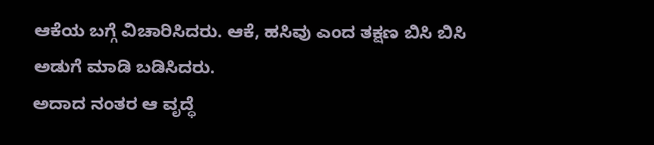ಆಕೆಯ ಬಗ್ಗೆ ವಿಚಾರಿಸಿದರು. ಆಕೆ, ಹಸಿವು ಎಂದ ತಕ್ಷಣ ಬಿಸಿ ಬಿಸಿ ಅಡುಗೆ ಮಾಡಿ ಬಡಿಸಿದರು.
ಅದಾದ ನಂತರ ಆ ವೃದ್ಧೆ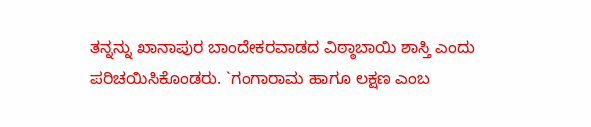ತನ್ನನ್ನು ಖಾನಾಪುರ ಬಾಂದೇಕರವಾಡದ ವಿಠ್ಠಾಬಾಯಿ ಶಾಸ್ತಿ ಎಂದು ಪರಿಚಯಿಸಿಕೊಂಡರು. `ಗಂಗಾರಾಮ ಹಾಗೂ ಲಕ್ಷಣ ಎಂಬ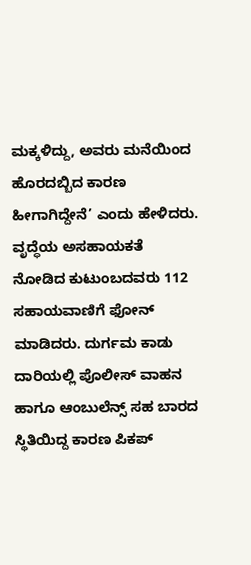ಮಕ್ಕಳಿದ್ದು, ಅವರು ಮನೆಯಿಂದ ಹೊರದಬ್ಬಿದ ಕಾರಣ ಹೀಗಾಗಿದ್ದೇನೆ’ ಎಂದು ಹೇಳಿದರು. ವೃದ್ಧೆಯ ಅಸಹಾಯಕತೆ ನೋಡಿದ ಕುಟುಂಬದವರು 112 ಸಹಾಯವಾಣಿಗೆ ಫೋನ್ ಮಾಡಿದರು. ದುರ್ಗಮ ಕಾಡು ದಾರಿಯಲ್ಲಿ ಪೊಲೀಸ್ ವಾಹನ ಹಾಗೂ ಆಂಬುಲೆನ್ಸ್ ಸಹ ಬಾರದ ಸ್ಥಿತಿಯಿದ್ದ ಕಾರಣ ಪಿಕಪ್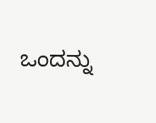ಒಂದನ್ನು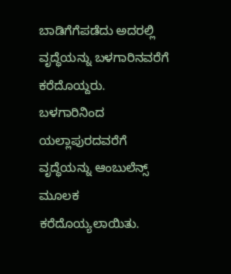ಬಾಡಿಗೆಗೆಪಡೆದು ಅದರಲ್ಲಿ ವೃದ್ಧೆಯನ್ನು ಬಳಗಾರಿನವರೆಗೆ ಕರೆದೊಯ್ದರು.
ಬಳಗಾರಿನಿಂದ ಯಲ್ಲಾಪುರದವರೆಗೆ ವೃದ್ಧೆಯನ್ನು ಆಂಬುಲೆನ್ಸ್ ಮೂಲಕ ಕರೆದೊಯ್ಯಲಾಯಿತು.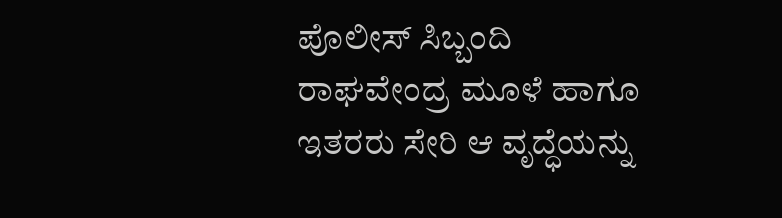ಪೊಲೀಸ್ ಸಿಬ್ಬಂದಿ ರಾಘವೇಂದ್ರ ಮೂಳೆ ಹಾಗೂ ಇತರರು ಸೇರಿ ಆ ವೃದ್ಧೆಯನ್ನು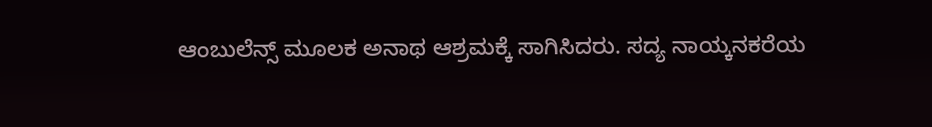ಆಂಬುಲೆನ್ಸ್ ಮೂಲಕ ಅನಾಥ ಆಶ್ರಮಕ್ಕೆ ಸಾಗಿಸಿದರು. ಸದ್ಯ ನಾಯ್ಕನಕರೆಯ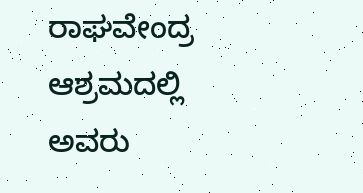ರಾಘವೇಂದ್ರ ಆಶ್ರಮದಲ್ಲಿ ಅವರು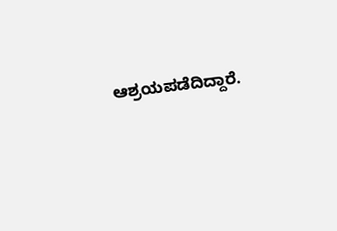ಆಶ್ರಯಪಡೆದಿದ್ದಾರೆ.